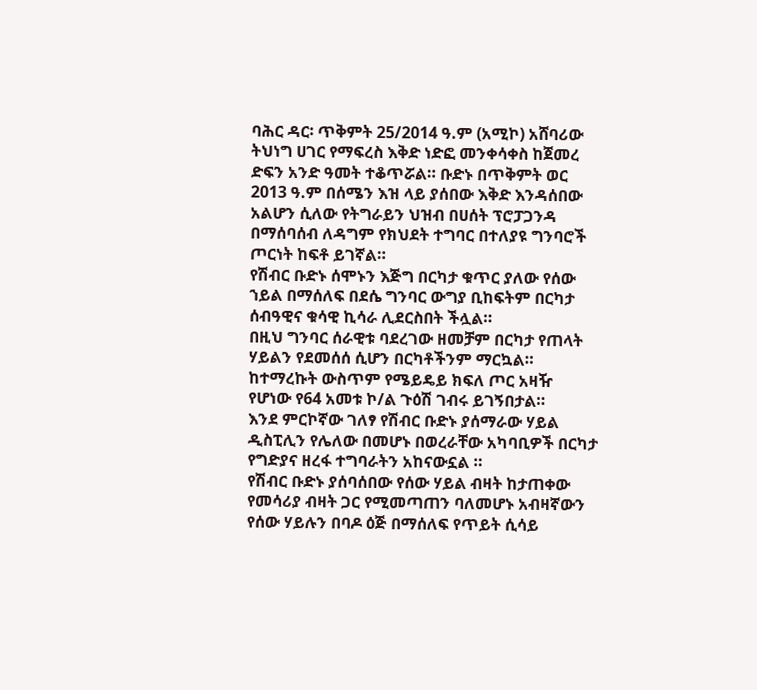ባሕር ዳር፡ ጥቅምት 25/2014 ዓ.ም (አሚኮ) አሸባሪው ትህነግ ሀገር የማፍረስ እቅድ ነድፎ መንቀሳቀስ ከጀመረ ድፍን አንድ ዓመት ተቆጥሯል። ቡድኑ በጥቅምት ወር 2013 ዓ.ም በሰሜን እዝ ላይ ያሰበው እቅድ እንዳሰበው አልሆን ሲለው የትግራይን ህዝብ በሀሰት ፕሮፓጋንዳ በማሰባሰብ ለዳግም የክህደት ተግባር በተለያዩ ግንባሮች ጦርነት ከፍቶ ይገኛል።
የሽብር ቡድኑ ሰሞኑን እጅግ በርካታ ቁጥር ያለው የሰው ኀይል በማሰለፍ በደሴ ግንባር ውግያ ቢከፍትም በርካታ ሰብዓዊና ቁሳዊ ኪሳራ ሊደርስበት ችሏል።
በዚህ ግንባር ሰራዊቱ ባደረገው ዘመቻም በርካታ የጠላት ሃይልን የደመሰሰ ሲሆን በርካቶችንም ማርኳል። ከተማረኩት ውስጥም የሜይዴይ ክፍለ ጦር አዛዥ የሆነው የ64 አመቱ ኮ/ል ጉዕሽ ገብሩ ይገኝበታል።
እንደ ምርኮኛው ገለፃ የሽብር ቡድኑ ያሰማራው ሃይል ዲስፒሊን የሌለው በመሆኑ በወረራቸው አካባቢዎች በርካታ የግድያና ዘረፋ ተግባራትን አከናውኗል ።
የሽብር ቡድኑ ያሰባሰበው የሰው ሃይል ብዛት ከታጠቀው የመሳሪያ ብዛት ጋር የሚመጣጠን ባለመሆኑ አብዛኛውን የሰው ሃይሉን በባዶ ዕጅ በማሰለፍ የጥይት ሲሳይ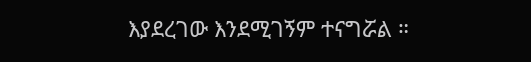እያደረገው እንደሚገኝም ተናግሯል ።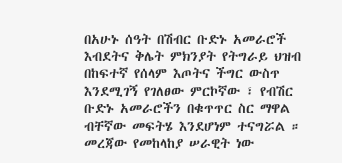በአሁኑ ሰዓት በሽብር ቡድኑ አመራሮች እብደትና ቅሌት ምክንያት የትግራይ ህዝብ በከፍተኛ የሰላም እጦትና ችግር ውስጥ እንደሚገኝ የገለፀው ምርኮኛው ፣ የብሽር ቡድኑ አመራሮችን በቁጥጥር ስር ማዋል ብቸኛው መፍትሄ እንደሆነም ተናግሯል ።
መረጃው የመከላከያ ሠራዊት ነው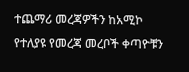ተጨማሪ መረጃዎችን ከአሚኮ የተለያዩ የመረጃ መረቦች ቀጣዮቹን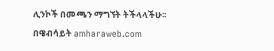ሊንኮች በመጫን ማግኘት ትችላላችሁ፡፡
በዌብሳይት amharaweb.com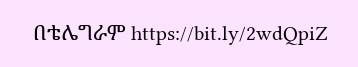በቴሌግራም https://bit.ly/2wdQpiZ